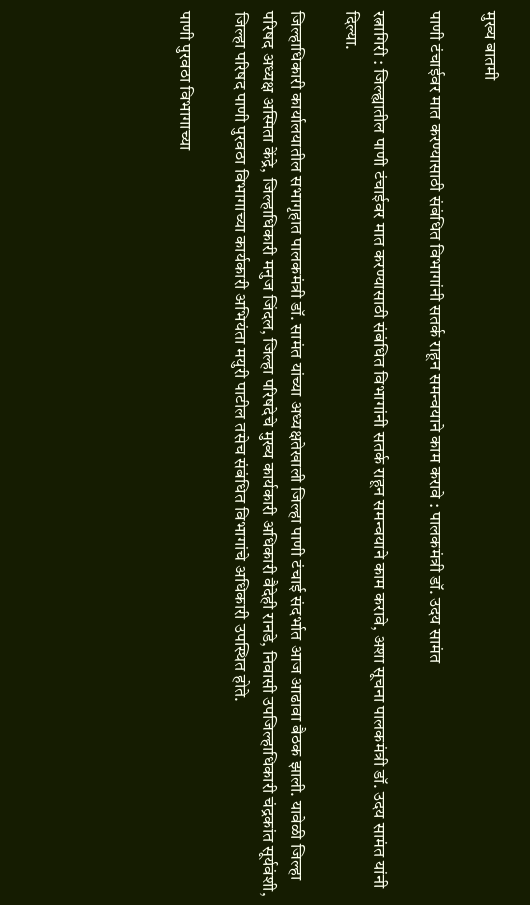मुख्य बातमी

पाणी टंचाईवर मात करण्यासाठी संबंधित विभागांनी सतर्क राहून समन्वयाने काम करावे : पालकमंत्री डॉ. उदय सामंत

रत्नागिरी : जिल्ह्यातील पाणी टंचाईवर मात करण्यासाठी संबंधित विभागांनी सतर्क राहून समन्वयाने काम करावे, अशा सूचना पालकमंत्री डॉ. उदय सामंत यांनी दिल्या.

जिल्हाधिकारी कार्यालयातील सभागृहात पालकमंत्री डॉ. सामंत यांच्या अध्यक्षतेखाली जिल्हा पाणी टंचाई संदर्भात आज आढावा बैठक झाली. यावेळी जिल्हा परिषद अध्यक्ष अस्मिता केंद्रे, जिल्हाधिकारी मनुज जिंदल, जिल्हा परिषदेचे मुख्य कार्यकारी अधिकारी वैदेही रानडे, निवासी उपजिल्हाधिकारी चंद्रकांत सूर्यवंशी, जिल्हा परिषद पाणी पुरवठा विभागाच्या कार्यकारी अभियंता मयुरी पाटील तसेच संबंधित विभागांचे अधिकारी उपस्थित होते.

पाणी पुरवठा विभागाच्या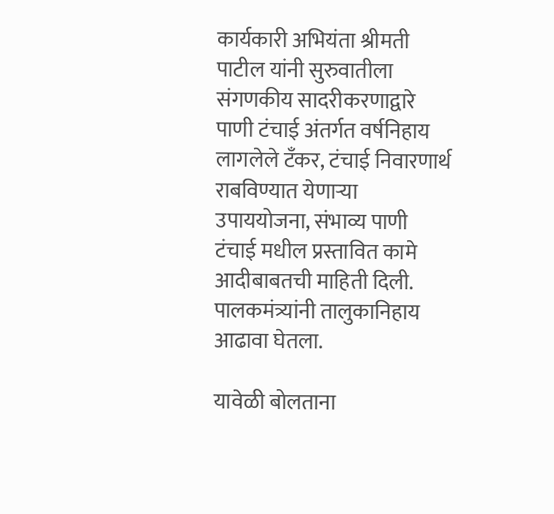कार्यकारी अभियंता श्रीमती पाटील यांनी सुरुवातीला संगणकीय सादरीकरणाद्वारे पाणी टंचाई अंतर्गत वर्षनिहाय लागलेले टँकर, टंचाई निवारणार्थ राबविण्यात येणाऱ्या उपाययोजना, संभाव्य पाणी टंचाई मधील प्रस्तावित कामे आदीबाबतची माहिती दिली. पालकमंत्र्यांनी तालुकानिहाय आढावा घेतला.

यावेळी बोलताना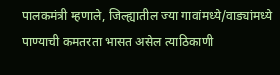पालकमंत्री म्हणाले, जिल्ह्यातील ज्या गावांमध्ये/वाड्यांमध्ये पाण्याची कमतरता भासत असेल त्या‍ठिकाणी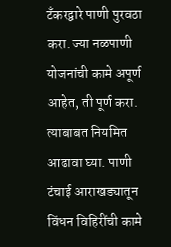टँकरद्वारे पाणी पुरवठा करा. ज्या नळपाणी योजनांची कामे अपूर्ण आहेत, ती पूर्ण करा. त्याबाबत नियमित आढावा घ्या. पाणी टंचाई आराखड्यातून विंधन विहिरींची कामे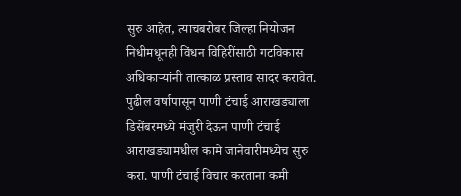सुरु आहेत, त्याचबरोबर जिल्हा नियोजन निधीमधूनही विंधन विहिरींसाठी गटविकास अधिकाऱ्यांनी तात्काळ प्रस्ताव सादर करावेत. पुढील वर्षापासून पाणी टंचाई आराखड्याला डिसेंबरमध्ये मंजुरी देऊन पाणी टंचाई आराखड्यामधील कामे जानेवारीमध्येच सुरु करा. पाणी टंचाई विचार करताना कमी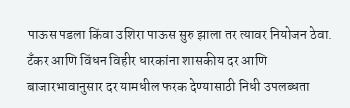पाऊस पडला किंवा उशिरा पाऊस सुरु झाला तर त्यावर नियोजन ठेवा. टँकर आणि विंधन विहीर धारकांना शासकीय दर आणि बाजारभावानुसार दर यामधील फरक देण्यासाठी निधी उपलब्धता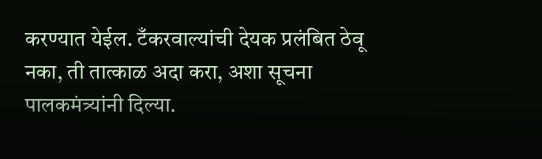करण्यात येईल. टँकरवाल्यांची देयक प्रलंबित ठेवू नका, ती तात्काळ अदा करा, अशा सूचना पालकमंत्र्यांनी दिल्या.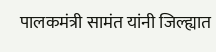पालकमंत्री सामंत यांनी जिल्ह्यात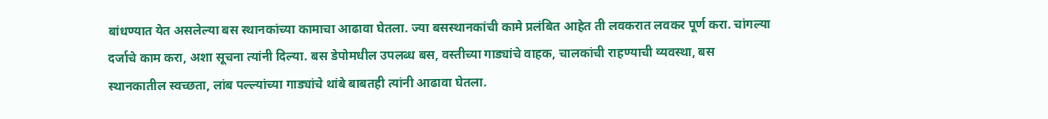बांधण्यात येत असलेल्या बस स्थानकांच्या कामाचा आढावा घेतला. ज्या बसस्थानकांची कामे प्रलंबित आहेत ती लवकरात लवकर पूर्ण करा. चांगल्या दर्जाचे काम करा, अशा सूचना त्यांनी दिल्या. बस डेपोमधील उपलब्ध बस, वस्तीच्या गाड्यांचे वाहक, चालकांची राहण्याची व्यवस्था, बस स्थानकातील स्वच्छता, लांब पल्ल्यांच्या गाड्यांचे थांबे बाबतही त्यांनी आढावा घेतला.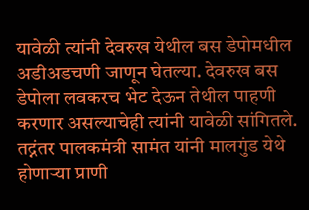यावेळी त्यांनी देवरुख येथील बस डेपोमधील अडीअडचणी जाणून घेतल्या. देवरुख बस डेपोला लवकरच भेट देऊन तेथील पाहणी करणार असल्याचेही त्यांनी यावेळी सांगितले. तद्नंतर पालकमंत्री सामंत यांनी मालगुंड येथे होणाऱ्या प्राणी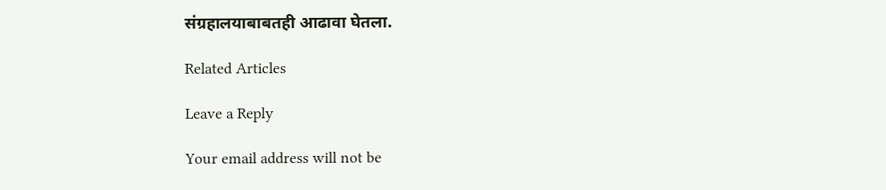संग्रहालयाबाबतही आढावा घेतला.

Related Articles

Leave a Reply

Your email address will not be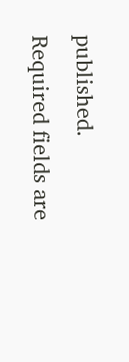published. Required fields are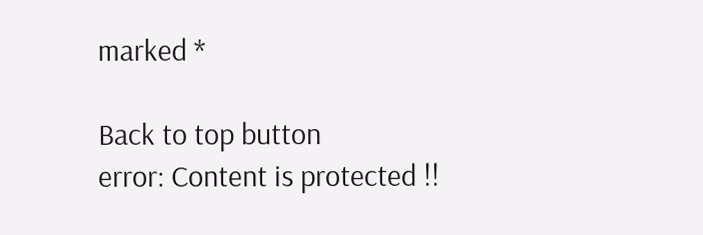marked *

Back to top button
error: Content is protected !!